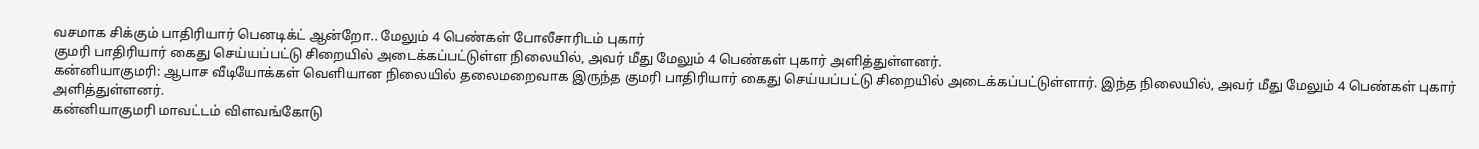வசமாக சிக்கும் பாதிரியார் பெனடிக்ட் ஆன்றோ.. மேலும் 4 பெண்கள் போலீசாரிடம் புகார்
குமரி பாதிரியார் கைது செய்யப்பட்டு சிறையில் அடைக்கப்பட்டுள்ள நிலையில், அவர் மீது மேலும் 4 பெண்கள் புகார் அளித்துள்ளனர்.
கன்னியாகுமரி: ஆபாச வீடியோக்கள் வெளியான நிலையில் தலைமறைவாக இருந்த குமரி பாதிரியார் கைது செய்யப்பட்டு சிறையில் அடைக்கப்பட்டுள்ளார். இந்த நிலையில், அவர் மீது மேலும் 4 பெண்கள் புகார் அளித்துள்ளனர்.
கன்னியாகுமரி மாவட்டம் விளவங்கோடு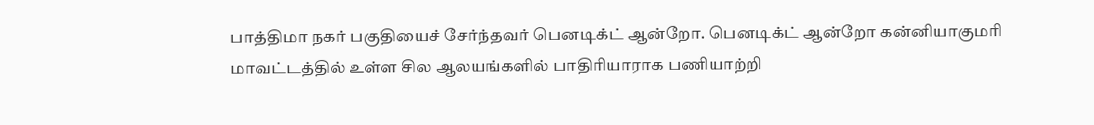பாத்திமா நகர் பகுதியைச் சேர்ந்தவர் பெனடிக்ட் ஆன்றோ. பெனடிக்ட் ஆன்றோ கன்னியாகுமரி மாவட்டத்தில் உள்ள சில ஆலயங்களில் பாதிரியாராக பணியாற்றி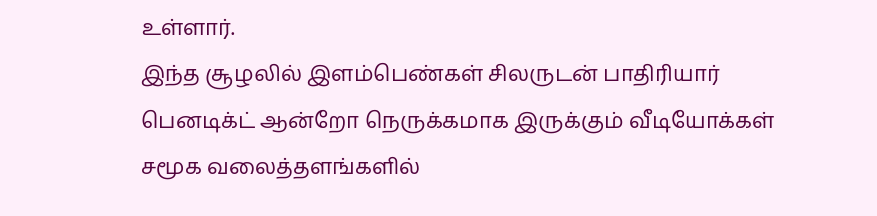உள்ளார்.
இந்த சூழலில் இளம்பெண்கள் சிலருடன் பாதிரியார் பெனடிக்ட் ஆன்றோ நெருக்கமாக இருக்கும் வீடியோக்கள் சமூக வலைத்தளங்களில்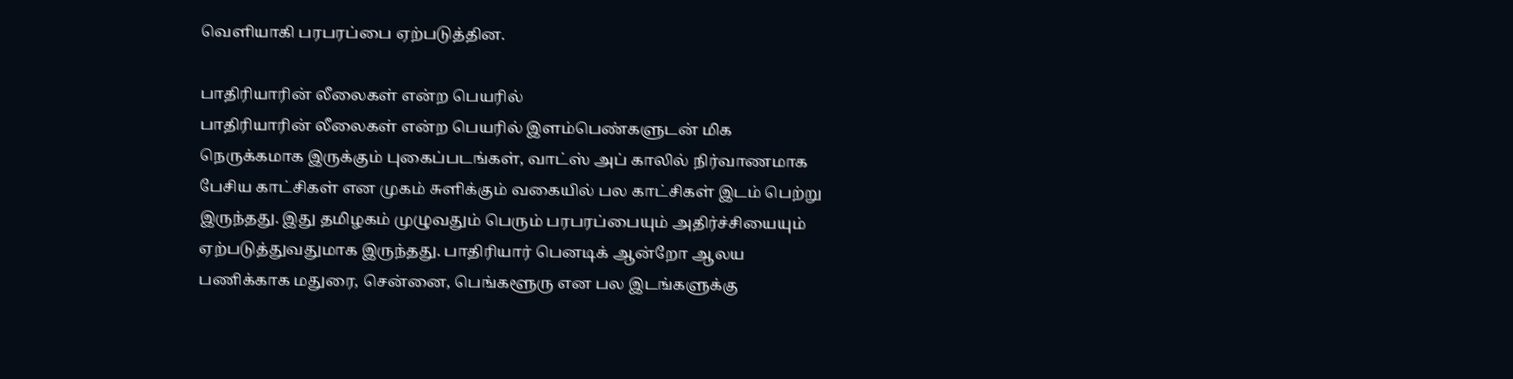வெளியாகி பரபரப்பை ஏற்படுத்தின.

பாதிரியாரின் லீலைகள் என்ற பெயரில்
பாதிரியாரின் லீலைகள் என்ற பெயரில் இளம்பெண்களுடன் மிக நெருக்கமாக இருக்கும் புகைப்படங்கள், வாட்ஸ் அப் காலில் நிர்வாணமாக பேசிய காட்சிகள் என முகம் சுளிக்கும் வகையில் பல காட்சிகள் இடம் பெற்று இருந்தது. இது தமிழகம் முழுவதும் பெரும் பரபரப்பையும் அதிர்ச்சியையும் ஏற்படுத்துவதுமாக இருந்தது. பாதிரியார் பெனடிக் ஆன்றோ ஆலய பணிக்காக மதுரை, சென்னை, பெங்களூரு என பல இடங்களுக்கு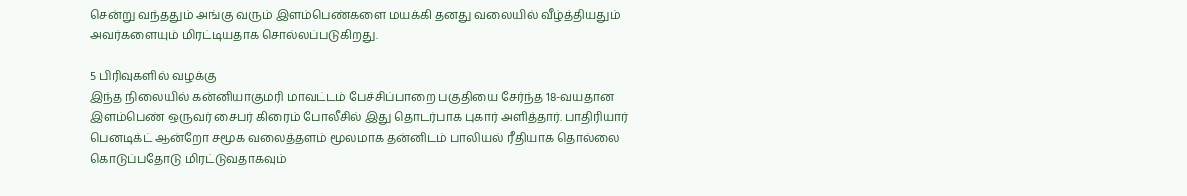சென்று வந்ததும் அங்கு வரும் இளம்பெண்களை மயக்கி தனது வலையில் வீழ்த்தியதும் அவர்களையும் மிரட்டியதாக சொல்லப்படுகிறது.

5 பிரிவுகளில் வழக்கு
இந்த நிலையில் கன்னியாகுமரி மாவட்டம் பேச்சிப்பாறை பகுதியை சேர்ந்த 18-வயதான இளம்பெண் ஒருவர் சைபர் கிரைம் போலீசில் இது தொடர்பாக புகார் அளித்தார். பாதிரியார் பெனடிக்ட் ஆன்றோ சமூக வலைத்தளம் மூலமாக தன்னிடம் பாலியல் ரீதியாக தொல்லை கொடுப்பதோடு மிரட்டுவதாகவும்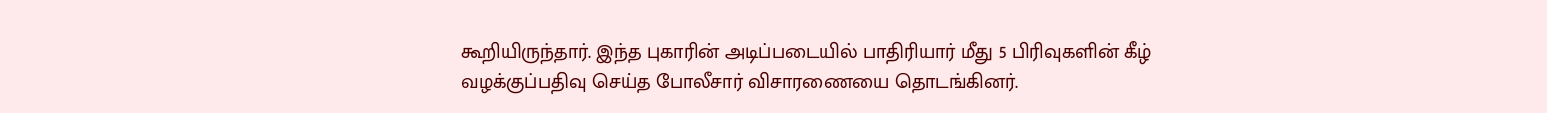கூறியிருந்தார். இந்த புகாரின் அடிப்படையில் பாதிரியார் மீது 5 பிரிவுகளின் கீழ் வழக்குப்பதிவு செய்த போலீசார் விசாரணையை தொடங்கினர்.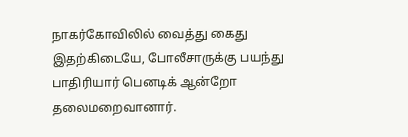நாகர்கோவிலில் வைத்து கைது
இதற்கிடையே, போலீசாருக்கு பயந்து பாதிரியார் பெனடிக் ஆன்றோ தலைமறைவானார்.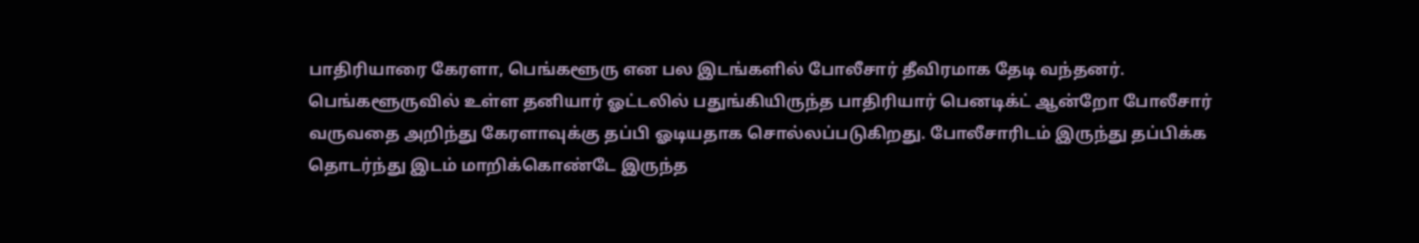பாதிரியாரை கேரளா, பெங்களூரு என பல இடங்களில் போலீசார் தீவிரமாக தேடி வந்தனர். பெங்களூருவில் உள்ள தனியார் ஓட்டலில் பதுங்கியிருந்த பாதிரியார் பெனடிக்ட் ஆன்றோ போலீசார் வருவதை அறிந்து கேரளாவுக்கு தப்பி ஓடியதாக சொல்லப்படுகிறது. போலீசாரிடம் இருந்து தப்பிக்க தொடர்ந்து இடம் மாறிக்கொண்டே இருந்த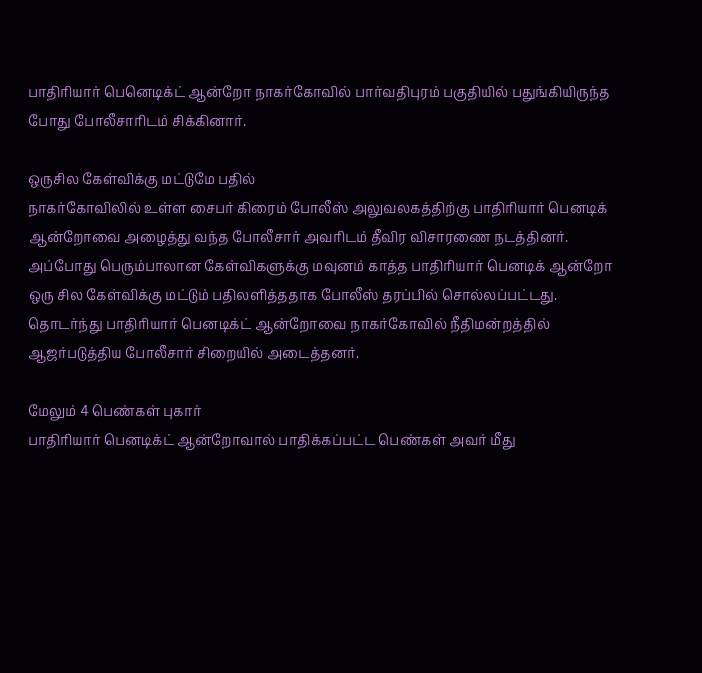பாதிரியார் பெனெடிக்ட் ஆன்றோ நாகர்கோவில் பார்வதிபுரம் பகுதியில் பதுங்கியிருந்த போது போலீசாரிடம் சிக்கினார்.

ஒருசில கேள்விக்கு மட்டுமே பதில்
நாகர்கோவிலில் உள்ள சைபர் கிரைம் போலீஸ் அலுவலகத்திற்கு பாதிரியார் பெனடிக் ஆன்றோவை அழைத்து வந்த போலீசார் அவரிடம் தீவிர விசாரணை நடத்தினர். அப்போது பெரும்பாலான கேள்விகளுக்கு மவுனம் காத்த பாதிரியார் பெனடிக் ஆன்றோ ஒரு சில கேள்விக்கு மட்டும் பதிலளித்ததாக போலீஸ் தரப்பில் சொல்லப்பட்டது. தொடர்ந்து பாதிரியார் பெனடிக்ட் ஆன்றோவை நாகர்கோவில் நீதிமன்றத்தில் ஆஜர்படுத்திய போலீசார் சிறையில் அடைத்தனர்.

மேலும் 4 பெண்கள் புகார்
பாதிரியார் பெனடிக்ட் ஆன்றோவால் பாதிக்கப்பட்ட பெண்கள் அவர் மீது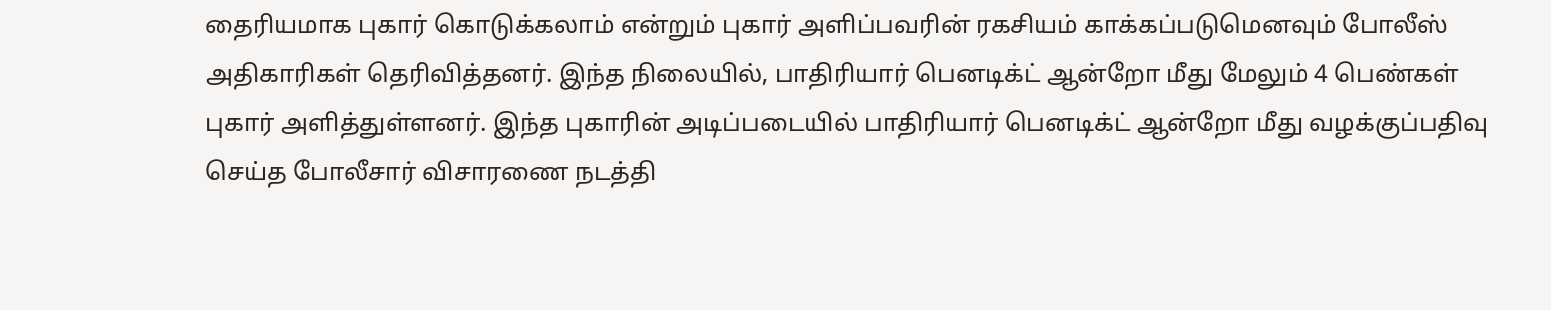தைரியமாக புகார் கொடுக்கலாம் என்றும் புகார் அளிப்பவரின் ரகசியம் காக்கப்படுமெனவும் போலீஸ் அதிகாரிகள் தெரிவித்தனர். இந்த நிலையில், பாதிரியார் பெனடிக்ட் ஆன்றோ மீது மேலும் 4 பெண்கள் புகார் அளித்துள்ளனர். இந்த புகாரின் அடிப்படையில் பாதிரியார் பெனடிக்ட் ஆன்றோ மீது வழக்குப்பதிவு செய்த போலீசார் விசாரணை நடத்தி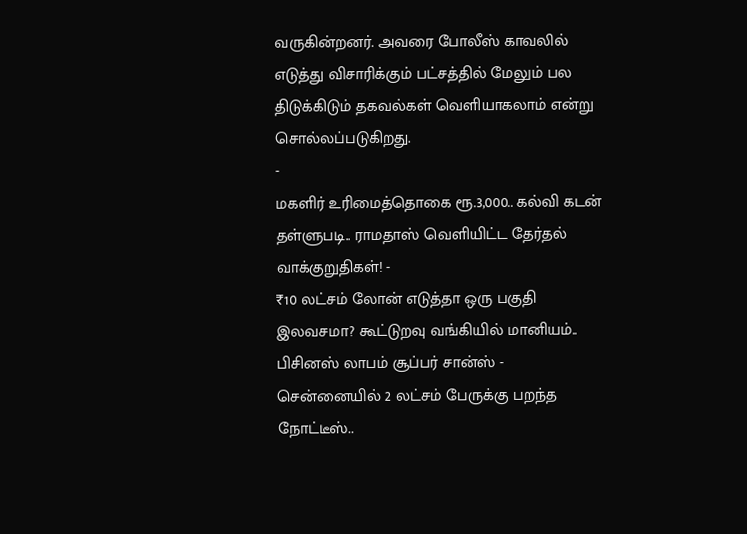வருகின்றனர். அவரை போலீஸ் காவலில் எடுத்து விசாரிக்கும் பட்சத்தில் மேலும் பல திடுக்கிடும் தகவல்கள் வெளியாகலாம் என்று சொல்லப்படுகிறது.
-
மகளிர் உரிமைத்தொகை ரூ.3,000.. கல்வி கடன் தள்ளுபடி.. ராமதாஸ் வெளியிட்ட தேர்தல் வாக்குறுதிகள்! -
₹10 லட்சம் லோன் எடுத்தா ஒரு பகுதி இலவசமா? கூட்டுறவு வங்கியில் மானியம்.. பிசினஸ் லாபம் சூப்பர் சான்ஸ் -
சென்னையில் 2 லட்சம் பேருக்கு பறந்த நோட்டீஸ்..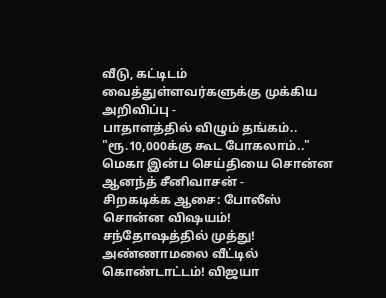வீடு, கட்டிடம் வைத்துள்ளவர்களுக்கு முக்கிய அறிவிப்பு -
பாதாளத்தில் விழும் தங்கம்.. "ரூ.10,000க்கு கூட போகலாம்.." மெகா இன்ப செய்தியை சொன்ன ஆனந்த் சீனிவாசன் -
சிறகடிக்க ஆசை: போலீஸ் சொன்ன விஷயம்! சந்தோஷத்தில் முத்து! அண்ணாமலை வீட்டில் கொண்டாட்டம்! விஜயா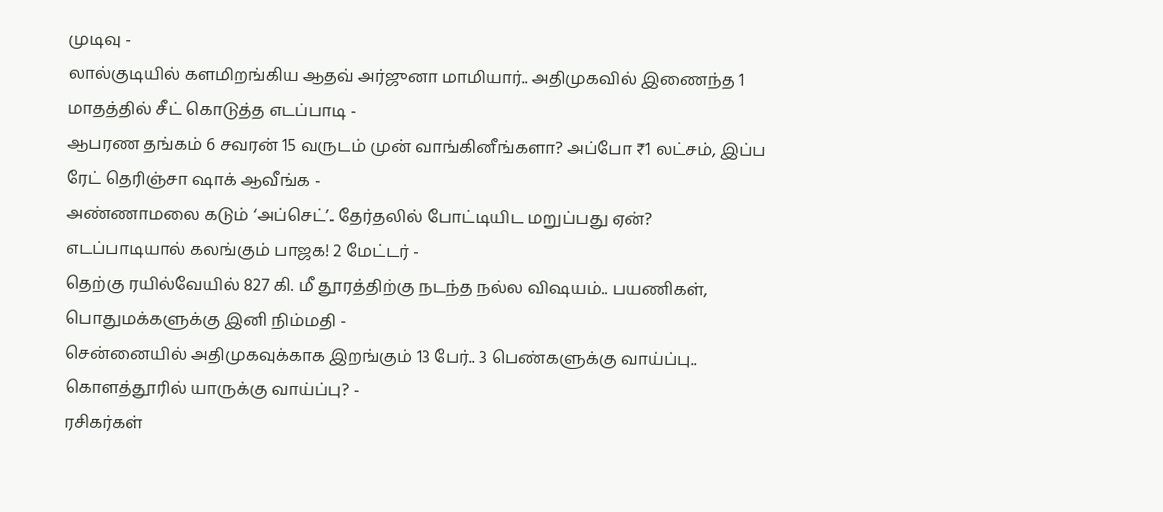முடிவு -
லால்குடியில் களமிறங்கிய ஆதவ் அர்ஜுனா மாமியார்.. அதிமுகவில் இணைந்த 1 மாதத்தில் சீட் கொடுத்த எடப்பாடி -
ஆபரண தங்கம் 6 சவரன் 15 வருடம் முன் வாங்கினீங்களா? அப்போ ₹1 லட்சம், இப்ப ரேட் தெரிஞ்சா ஷாக் ஆவீங்க -
அண்ணாமலை கடும் ‘அப்செட்’.. தேர்தலில் போட்டியிட மறுப்பது ஏன்? எடப்பாடியால் கலங்கும் பாஜக! 2 மேட்டர் -
தெற்கு ரயில்வேயில் 827 கி. மீ தூரத்திற்கு நடந்த நல்ல விஷயம்.. பயணிகள், பொதுமக்களுக்கு இனி நிம்மதி -
சென்னையில் அதிமுகவுக்காக இறங்கும் 13 பேர்.. 3 பெண்களுக்கு வாய்ப்பு.. கொளத்தூரில் யாருக்கு வாய்ப்பு? -
ரசிகர்கள்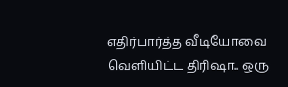எதிர்பார்த்த வீடியோவை வெளியிட்ட திரிஷா.. ஒரு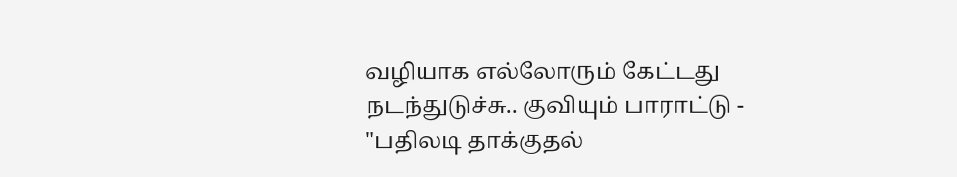வழியாக எல்லோரும் கேட்டது நடந்துடுச்சு.. குவியும் பாராட்டு -
"பதிலடி தாக்குதல்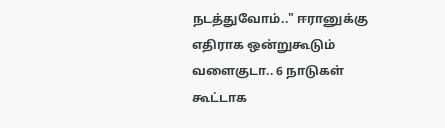நடத்துவோம்.." ஈரானுக்கு எதிராக ஒன்றுகூடும் வளைகுடா.. 6 நாடுகள் கூட்டாக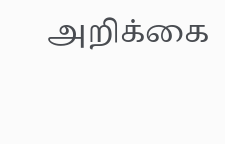அறிக்கை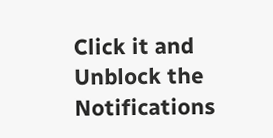Click it and Unblock the Notifications